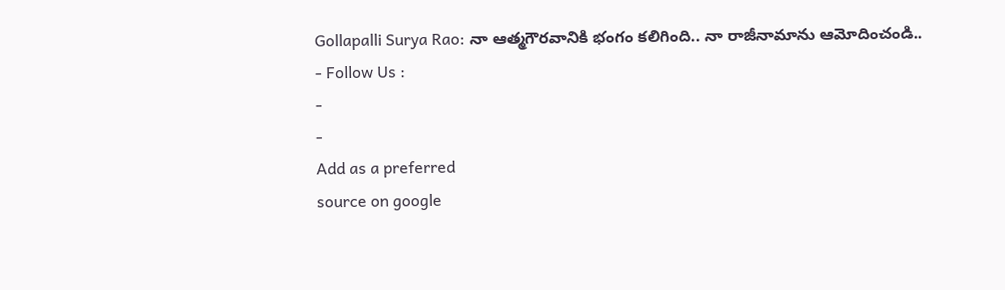Gollapalli Surya Rao: నా ఆత్మగౌరవానికి భంగం కలిగింది.. నా రాజీనామాను ఆమోదించండి..
- Follow Us :
-
-
Add as a preferred
source on google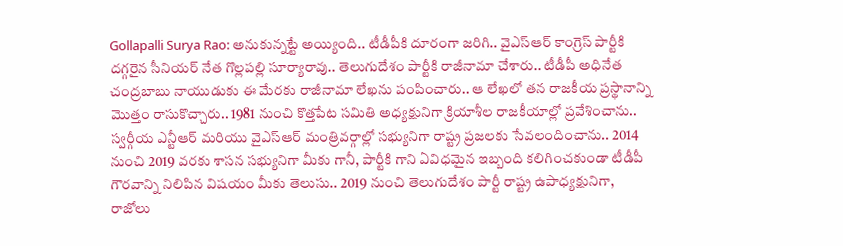Gollapalli Surya Rao: అనుకున్నట్టే అయ్యింది.. టీడీపీకి దూరంగా జరిగి.. వైఎస్ఆర్ కాంగ్రెస్ పార్టీకి దగ్గరైన సీనియర్ నేత గొల్లపల్లి సూర్యారావు.. తెలుగుదేశం పార్టీకి రాజీనామా చేశారు.. టీడీపీ అధినేత చంద్రబాబు నాయుడుకు ఈ మేరకు రాజీనామా లేఖను పంపించారు.. ఆ లేఖలో తన రాజకీయ ప్రస్థానాన్ని మొత్తం రాసుకొచ్చారు.. 1981 నుంచి కొత్తపేట సమితి అధ్యక్షునిగా క్రియాశీల రాజకీయాల్లో ప్రవేశించాను.. స్వర్గీయ ఎన్టీఆర్ మరియు వైఎస్ఆర్ మంత్రివర్గాల్లో సభ్యునిగా రాష్ట్ర ప్రజలకు సేవలందించాను.. 2014 నుంచి 2019 వరకు శాసన సభ్యునిగా మీకు గానీ, పార్టీకి గాని ఏవిధమైన ఇబ్బంది కలిగించకుండా టీడీపీ గౌరవాన్ని నిలిపిన విషయం మీకు తెలుసు.. 2019 నుంచి తెలుగుదేశం పార్టీ రాష్ట్ర ఉపాధ్యక్షునిగా, రాజోలు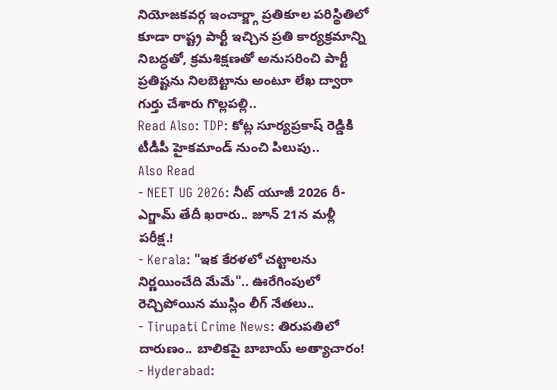నియోజకవర్గ ఇంచార్జ్గా ప్రతికూల పరిస్థితిలో కూడా రాష్ట్ర పార్టీ ఇచ్చిన ప్రతి కార్యక్రమాన్ని నిబద్ధతో, క్రమశిక్షణతో అనుసరించి పార్టీ ప్రతిష్టను నిలబెట్టాను అంటూ లేఖ ద్వారా గుర్తు చేశారు గొల్లపల్లి..
Read Also: TDP: కోట్ల సూర్యప్రకాష్ రెడ్డికి టీడీపీ హైకమాండ్ నుంచి పిలుపు..
Also Read
- NEET UG 2026: నీట్ యూజీ 2026 రీ-ఎగ్జామ్ తేదీ ఖరారు.. జూన్ 21న మళ్లీ పరీక్ష.!
- Kerala: "ఇక కేరళలో చట్టాలను నిర్ణయించేది మేమే".. ఊరేగింపులో రెచ్చిపోయిన ముస్లిం లీగ్ నేతలు..
- Tirupati Crime News: తిరుపతిలో దారుణం.. బాలికపై బాబాయ్ అత్యాచారం!
- Hyderabad: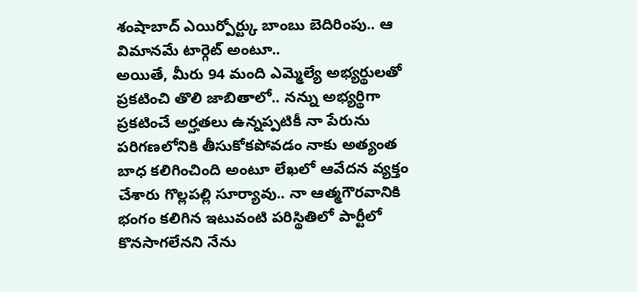శంషాబాద్ ఎయిర్పోర్ట్కు బాంబు బెదిరింపు.. ఆ విమానమే టార్గెట్ అంటూ..
అయితే, మీరు 94 మంది ఎమ్మెల్యే అభ్యర్థులతో ప్రకటించి తొలి జాబితాలో.. నన్ను అభ్యర్థిగా ప్రకటించే అర్హతలు ఉన్నప్పటికీ నా పేరును పరిగణలోనికి తీసుకోకపోవడం నాకు అత్యంత బాధ కలిగించింది అంటూ లేఖలో ఆవేదన వ్యక్తం చేశారు గొల్లపల్లి సూర్యావు.. నా ఆత్మగౌరవానికి భంగం కలిగిన ఇటువంటి పరిస్థితిలో పార్టీలో కొనసాగలేనని నేను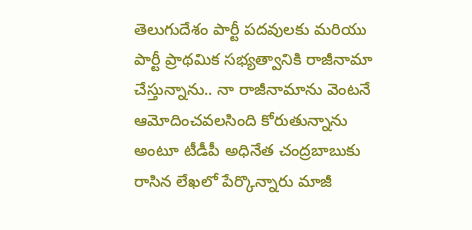తెలుగుదేశం పార్టీ పదవులకు మరియు పార్టీ ప్రాథమిక సభ్యత్వానికి రాజీనామా చేస్తున్నాను.. నా రాజీనామాను వెంటనే ఆమోదించవలసింది కోరుతున్నాను అంటూ టీడీపీ అధినేత చంద్రబాబుకు రాసిన లేఖలో పేర్కొన్నారు మాజీ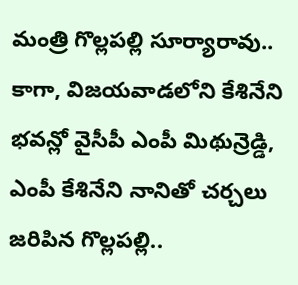మంత్రి గొల్లపల్లి సూర్యారావు.. కాగా, విజయవాడలోని కేశినేని భవన్లో వైసీపీ ఎంపీ మిథున్రెడ్డి, ఎంపీ కేశినేని నానితో చర్చలు జరిపిన గొల్లపల్లి..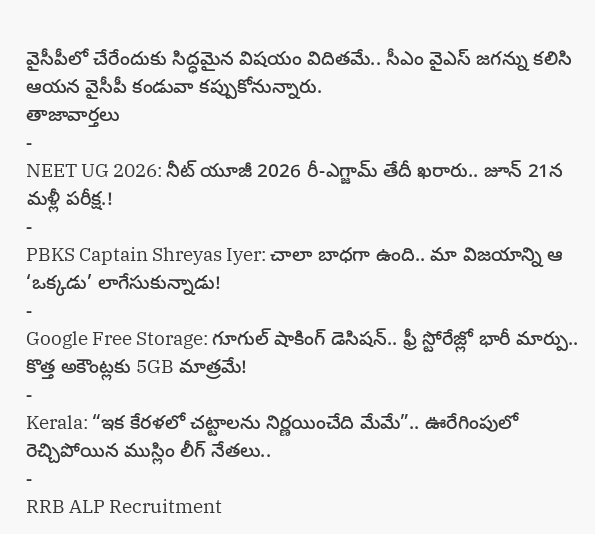వైసీపీలో చేరేందుకు సిద్ధమైన విషయం విదితమే.. సీఎం వైఎస్ జగన్ను కలిసి ఆయన వైసీపీ కండువా కప్పుకోనున్నారు.
తాజావార్తలు
-
NEET UG 2026: నీట్ యూజీ 2026 రీ-ఎగ్జామ్ తేదీ ఖరారు.. జూన్ 21న మళ్లీ పరీక్ష.!
-
PBKS Captain Shreyas Iyer: చాలా బాధగా ఉంది.. మా విజయాన్ని ఆ ‘ఒక్కడు’ లాగేసుకున్నాడు!
-
Google Free Storage: గూగుల్ షాకింగ్ డెసిషన్.. ఫ్రీ స్టోరేజ్లో భారీ మార్పు.. కొత్త అకౌంట్లకు 5GB మాత్రమే!
-
Kerala: “ఇక కేరళలో చట్టాలను నిర్ణయించేది మేమే”.. ఊరేగింపులో రెచ్చిపోయిన ముస్లిం లీగ్ నేతలు..
-
RRB ALP Recruitment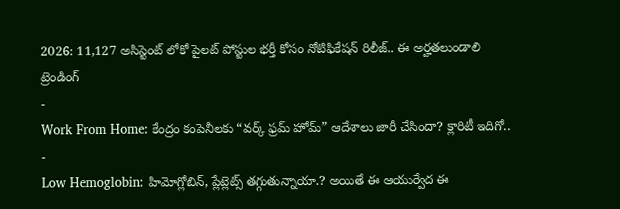2026: 11,127 అసిస్టెంట్ లోకో పైలట్ పోస్టుల భర్తీ కోసం నోటిఫికేషన్ రిలీజ్.. ఈ అర్హతలుండాలి
ట్రెండింగ్
-
Work From Home: కేంద్రం కంపెనీలకు “వర్క్ ఫ్రమ్ హోమ్” ఆదేశాలు జారీ చేసిందా? క్లారిటీ ఇదిగో..
-
Low Hemoglobin: హిమోగ్లోబిన్, ప్లేట్లెట్స్ తగ్గుతున్నాయా.? అయితే ఈ ఆయుర్వేద ఈ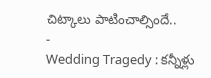చిట్కాలు పాటించాల్సిందే..
-
Wedding Tragedy : కన్నీళ్లు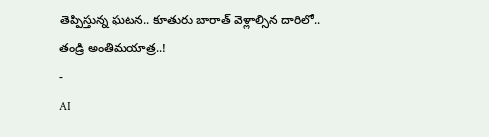తెప్పిస్తున్న ఘటన.. కూతురు బారాత్ వెళ్లాల్సిన దారిలో.. తండ్రి అంతిమయాత్ర..!
-
AI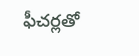ఫీచర్లతో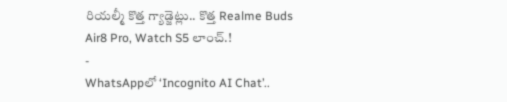రియల్మీ కొత్త గ్యాడ్జెట్లు.. కొత్త Realme Buds Air8 Pro, Watch S5 లాంచ్.!
-
WhatsAppలో ‘Incognito AI Chat’..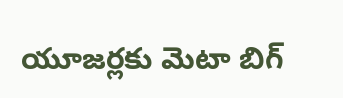యూజర్లకు మెటా బిగ్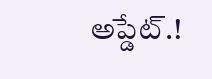అప్డేట్.!